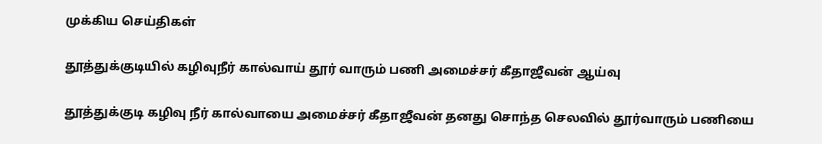முக்கிய செய்திகள்

தூத்துக்குடியில் கழிவுநீர் கால்வாய் தூர் வாரும் பணி அமைச்சர் கீதாஜீவன் ஆய்வு

தூத்துக்குடி கழிவு நீர் கால்வாயை அமைச்சர் கீதாஜீவன் தனது சொந்த செலவில் தூர்வாரும் பணியை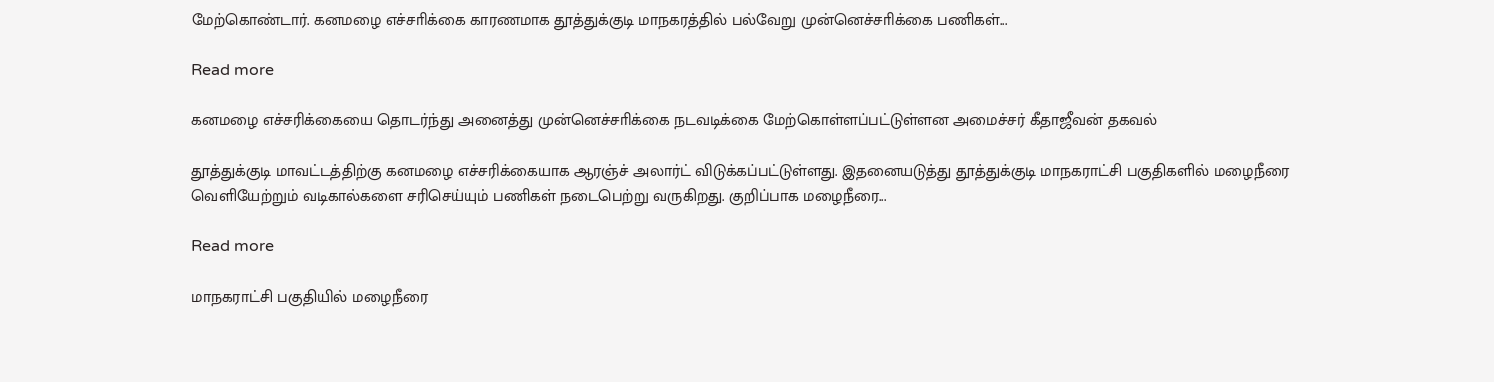மேற்கொண்டார். கனமழை எச்சாிக்கை காரணமாக தூத்துக்குடி மாநகரத்தில் பல்வேறு முன்னெச்சாிக்கை பணிகள்...

Read more

கனமழை எச்சரிக்கையை தொடர்ந்து அனைத்து முன்னெச்சாிக்கை நடவடிக்கை மேற்கொள்ளப்பட்டுள்ளன அமைச்சர் கீதாஜீவன் தகவல்

தூத்துக்குடி மாவட்டத்திற்கு கனமழை எச்சரிக்கையாக ஆரஞ்ச் அலார்ட் விடுக்கப்பட்டுள்ளது. இதனையடுத்து தூத்துக்குடி மாநகராட்சி பகுதிகளில் மழைநீரை வெளியேற்றும் வடிகால்களை சரிசெய்யும் பணிகள் நடைபெற்று வருகிறது. குறிப்பாக மழைநீரை...

Read more

மாநகராட்சி பகுதியில் மழைநீரை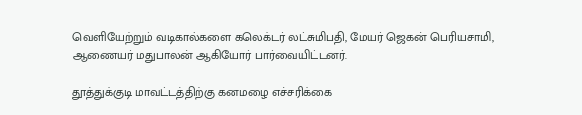வெளியேற்றும் வடிகால்களை கலெக்டர் லட்சுமிபதி, மேயர் ஜெகன் பெரியசாமி, ஆணையர் மதுபாலன் ஆகியோர் பார்வையிட்டனர்.

தூத்துக்குடி மாவட்டத்திற்கு கனமழை எச்சரிக்கை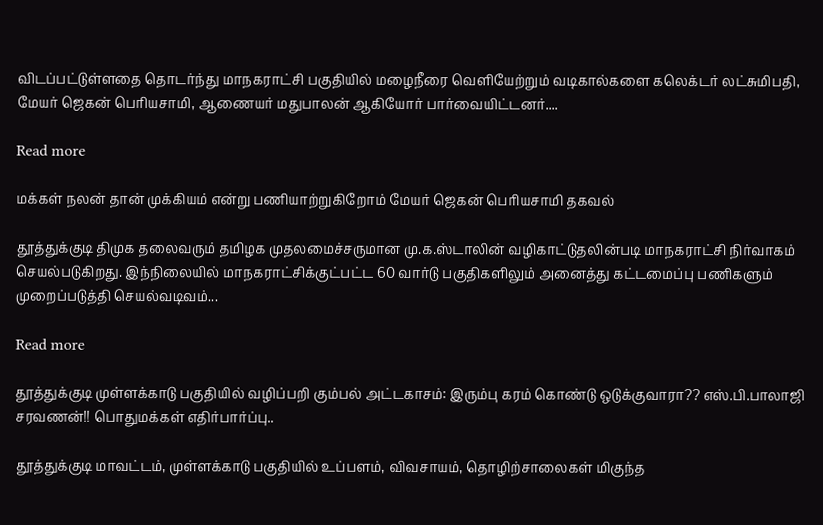விடப்பட்டுள்ளதை தொடர்ந்து மாநகராட்சி பகுதியில் மழைநீரை வெளியேற்றும் வடிகால்களை கலெக்டர் லட்சுமிபதி, மேயர் ஜெகன் பெரியசாமி, ஆணையர் மதுபாலன் ஆகியோர் பார்வையிட்டனர்....

Read more

மக்கள் நலன் தான் முக்கியம் என்று பணியாற்றுகிறோம் மேயர் ஜெகன் பொியசாமி தகவல்

தூத்துக்குடி திமுக தலைவரும் தமிழக முதலமைச்சருமான மு.க.ஸ்டாலின் வழிகாட்டுதலின்படி மாநகராட்சி நிர்வாகம் செயல்படுகிறது. இந்நிலையில் மாநகராட்சிக்குட்பட்ட 60 வார்டு பகுதிகளிலும் அனைத்து கட்டமைப்பு பணிகளும் முறைப்படுத்தி செயல்வடிவம்...

Read more

தூத்துக்குடி முள்ளக்காடு பகுதியில் வழிப்பறி கும்பல் அட்டகாசம்: இரும்பு கரம் கொண்டு ஒடுக்குவாரா?? எஸ்.பி.பாலாஜி சரவணன்!! பொதுமக்கள் எதிர்பார்ப்பு..

தூத்துக்குடி மாவட்டம், முள்ளக்காடு பகுதியில் உப்பளம், விவசாயம், தொழிற்சாலைகள் மிகுந்த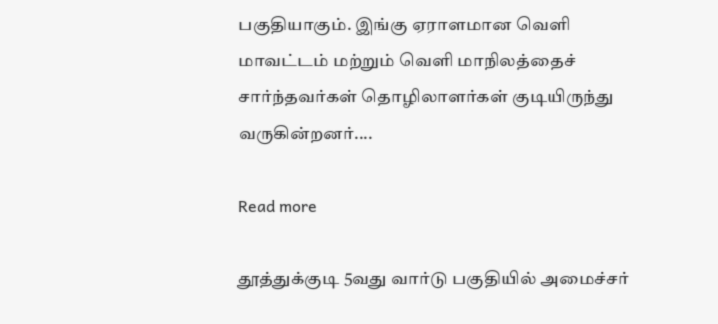பகுதியாகும். இங்கு ஏராளமான வெளி மாவட்டம் மற்றும் வெளி மாநிலத்தைச் சார்ந்தவர்கள் தொழிலாளர்கள் குடியிருந்து வருகின்றனர்....

Read more

தூத்துக்குடி 5வது வார்டு பகுதியில் அமைச்சர்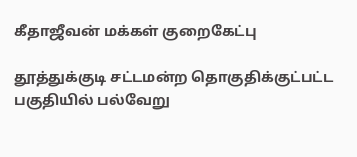கீதாஜீவன் மக்கள் குறைகேட்பு

தூத்துக்குடி சட்டமன்ற தொகுதிக்குட்பட்ட பகுதியில் பல்வேறு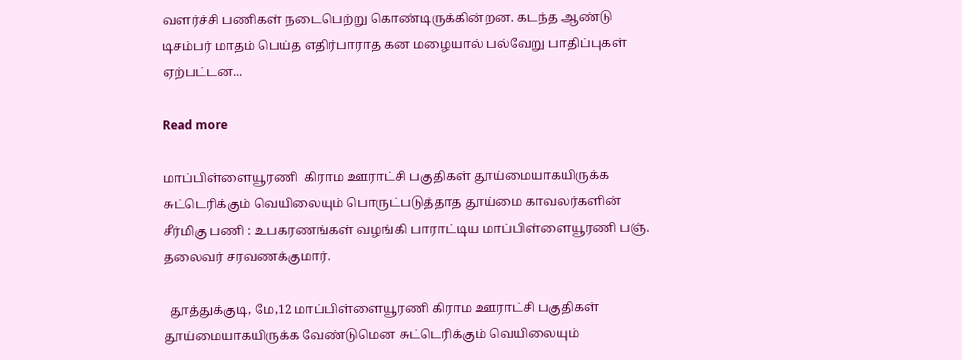வளர்ச்சி பணிகள் நடைபெற்று கொண்டிருக்கின்றன. கடந்த ஆண்டு டிசம்பர் மாதம் பெய்த எதிர்பாராத கன மழையால் பல்வேறு பாதிப்புகள் ஏற்பட்டன...

Read more

மாப்பிள்ளையூரணி  கிராம ஊராட்சி பகுதிகள் தூய்மையாகயிருக்க சுட்டெரிக்கும் வெயிலையும் பொருட்படுத்தாத தூய்மை காவலர்களின் சீர்மிகு பணி : உபகரணங்கள் வழங்கி பாராட்டிய மாப்பிள்ளையூரணி பஞ். தலைவர் சரவணக்குமார்.

  தூத்துக்குடி, மே,12 மாப்பிள்ளையூரணி கிராம ஊராட்சி பகுதிகள் தூய்மையாகயிருக்க வேண்டுமென சுட்டெரிக்கும் வெயிலையும்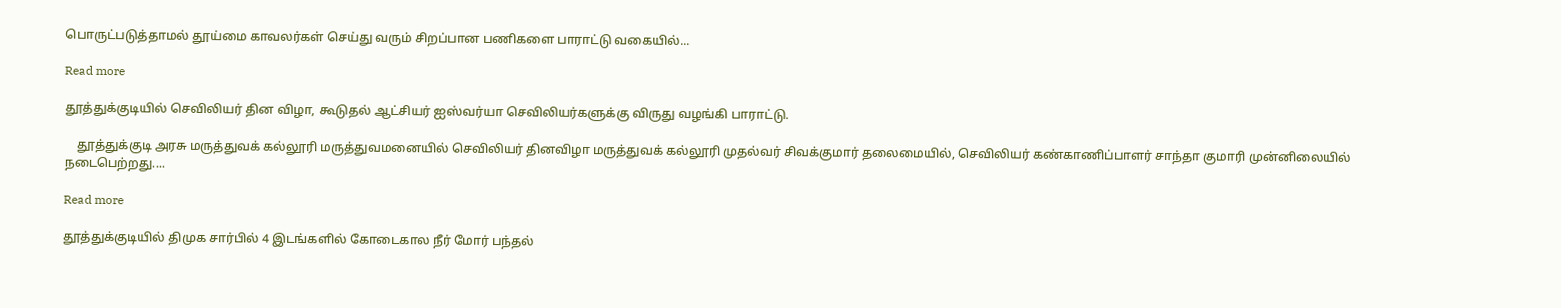பொருட்படுத்தாமல் தூய்மை காவலர்கள் செய்து வரும் சிறப்பான பணிகளை பாராட்டு வகையில்...

Read more

தூத்துக்குடியில் செவிலியர் தின விழா, கூடுதல் ஆட்சியர் ஐஸ்வர்யா செவிலியர்களுக்கு விருது வழங்கி பாராட்டு.

    தூத்துக்குடி அரசு மருத்துவக் கல்லூரி மருத்துவமனையில் செவிலியர் தினவிழா மருத்துவக் கல்லூரி முதல்வர் சிவக்குமார் தலைமையில், செவிலியர் கண்காணிப்பாளர் சாந்தா குமாரி முன்னிலையில் நடைபெற்றது....

Read more

தூத்துக்குடியில் திமுக சார்பில் 4 இடங்களில் கோடைகால நீர் மோர் பந்தல்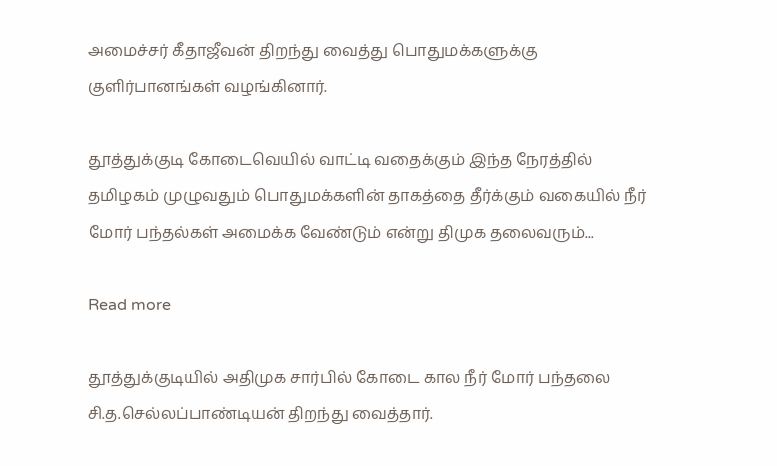அமைச்சர் கீதாஜீவன் திறந்து வைத்து பொதுமக்களுக்கு குளிர்பானங்கள் வழங்கினார்.

தூத்துக்குடி கோடைவெயில் வாட்டி வதைக்கும் இந்த நேரத்தில் தமிழகம் முழுவதும் பொதுமக்களின் தாகத்தை தீர்க்கும் வகையில் நீர் மோர் பந்தல்கள் அமைக்க வேண்டும் என்று திமுக தலைவரும்...

Read more

தூத்துக்குடியில் அதிமுக சார்பில் கோடை கால நீர் மோர் பந்தலை சி.த.செல்லப்பாண்டியன் திறந்து வைத்தார்.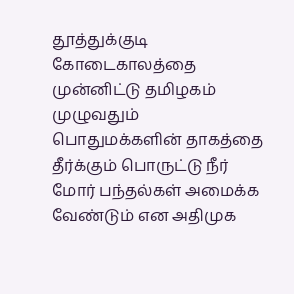தூத்துக்குடி கோடைகாலத்தை முன்னிட்டு தமிழகம் முழுவதும் பொதுமக்களின் தாகத்தை தீர்க்கும் பொருட்டு நீர் மோர் பந்தல்கள் அமைக்க வேண்டும் என அதிமுக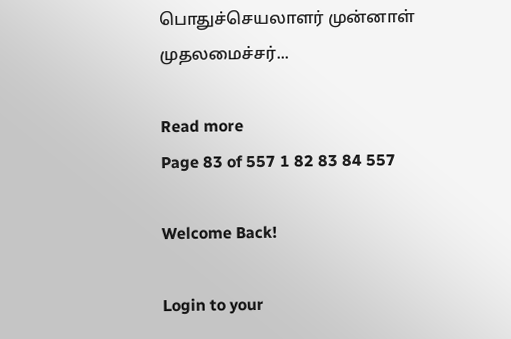பொதுச்செயலாளர் முன்னாள் முதலமைச்சர்...

Read more
Page 83 of 557 1 82 83 84 557

Welcome Back!

Login to your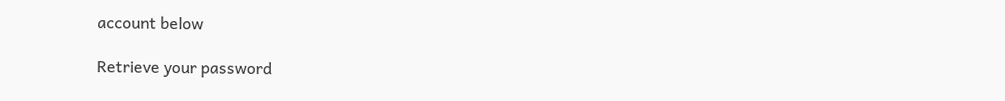account below

Retrieve your password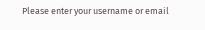Please enter your username or email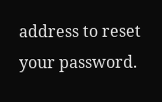address to reset your password.